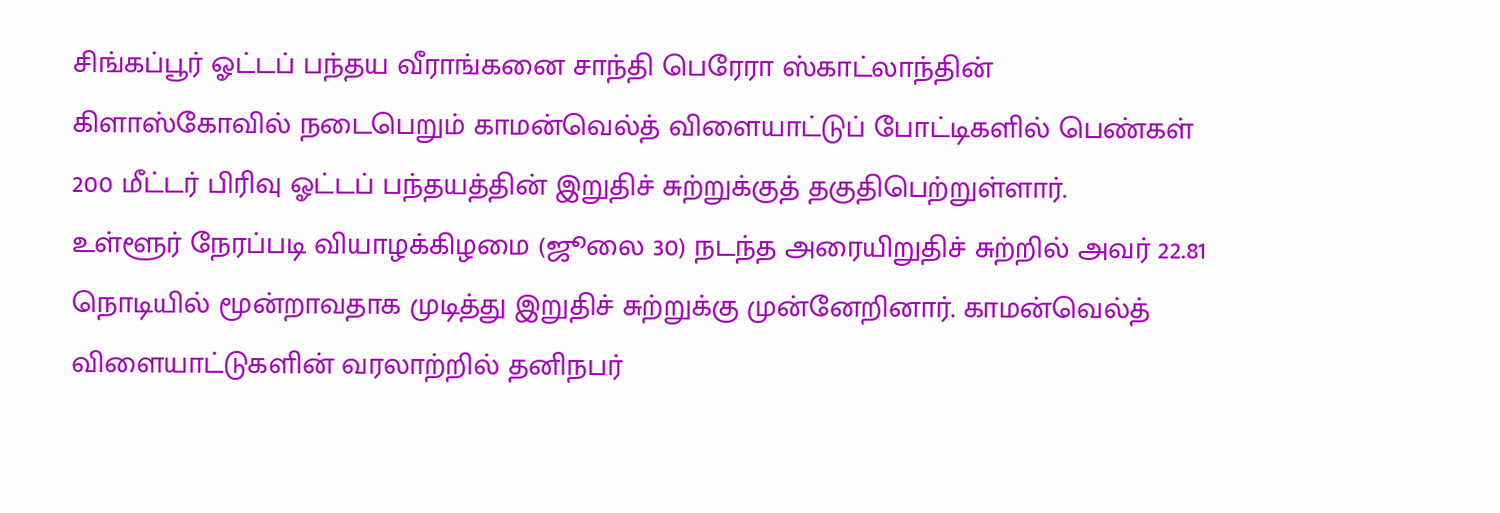சிங்கப்பூர் ஓட்டப் பந்தய வீராங்கனை சாந்தி பெரேரா ஸ்காட்லாந்தின் கிளாஸ்கோவில் நடைபெறும் காமன்வெல்த் விளையாட்டுப் போட்டிகளில் பெண்கள் 200 மீட்டர் பிரிவு ஓட்டப் பந்தயத்தின் இறுதிச் சுற்றுக்குத் தகுதிபெற்றுள்ளார்.
உள்ளூர் நேரப்படி வியாழக்கிழமை (ஜூலை 30) நடந்த அரையிறுதிச் சுற்றில் அவர் 22.81 நொடியில் மூன்றாவதாக முடித்து இறுதிச் சுற்றுக்கு முன்னேறினார். காமன்வெல்த் விளையாட்டுகளின் வரலாற்றில் தனிநபர்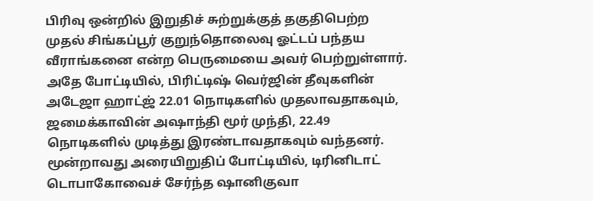பிரிவு ஒன்றில் இறுதிச் சுற்றுக்குத் தகுதிபெற்ற முதல் சிங்கப்பூர் குறுந்தொலைவு ஓட்டப் பந்தய வீராங்கனை என்ற பெருமையை அவர் பெற்றுள்ளார்.
அதே போட்டியில், பிரிட்டிஷ் வெர்ஜின் தீவுகளின் அடேஜா ஹாட்ஜ் 22.01 நொடிகளில் முதலாவதாகவும், ஜமைக்காவின் அஷாந்தி மூர் முந்தி, 22.49 நொடிகளில் முடித்து இரண்டாவதாகவும் வந்தனர்.
மூன்றாவது அரையிறுதிப் போட்டியில், டிரினிடாட் டொபாகோவைச் சேர்ந்த ஷானிகுவா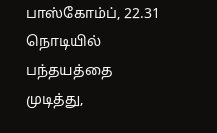பாஸ்கோம்ப், 22.31 நொடியில் பந்தயத்தை முடித்து,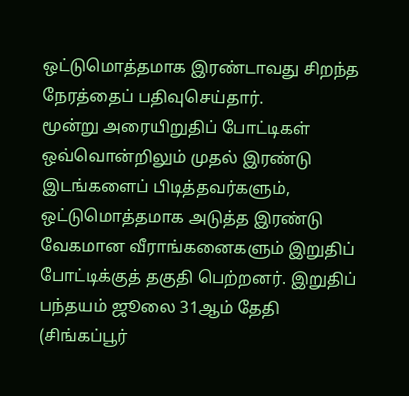ஒட்டுமொத்தமாக இரண்டாவது சிறந்த நேரத்தைப் பதிவுசெய்தார்.
மூன்று அரையிறுதிப் போட்டிகள் ஒவ்வொன்றிலும் முதல் இரண்டு இடங்களைப் பிடித்தவர்களும், ஒட்டுமொத்தமாக அடுத்த இரண்டு வேகமான வீராங்கனைகளும் இறுதிப் போட்டிக்குத் தகுதி பெற்றனர். இறுதிப் பந்தயம் ஜூலை 31ஆம் தேதி (சிங்கப்பூர்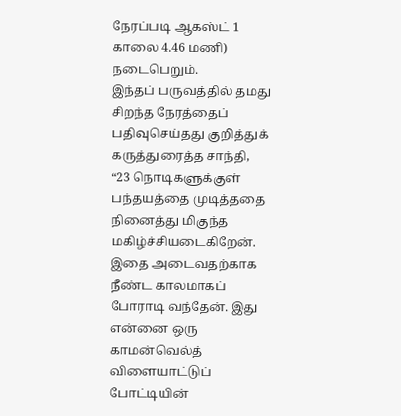நேரப்படி ஆகஸ்ட் 1 காலை 4.46 மணி) நடைபெறும்.
இந்தப் பருவத்தில் தமது சிறந்த நேரத்தைப் பதிவுசெய்தது குறித்துக் கருத்துரைத்த சாந்தி, “23 நொடிகளுக்குள் பந்தயத்தை முடித்ததை நினைத்து மிகுந்த மகிழ்ச்சியடைகிறேன். இதை அடைவதற்காக நீண்ட காலமாகப் போராடி வந்தேன். இது என்னை ஒரு காமன்வெல்த் விளையாட்டுப் போட்டியின்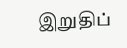இறுதிப்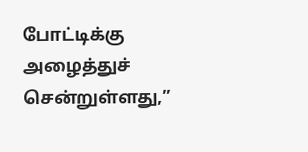போட்டிக்கு அழைத்துச் சென்றுள்ளது,”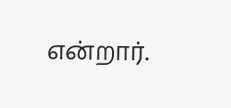என்றார்.